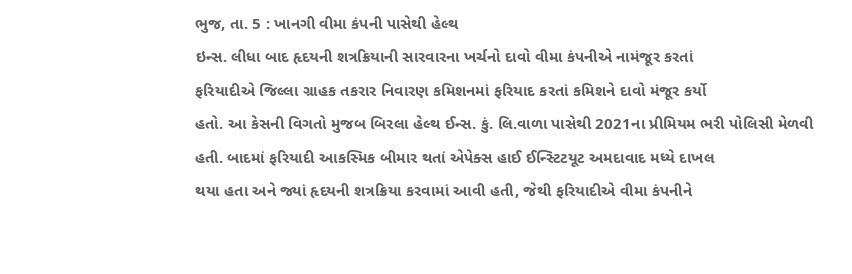ભુજ, તા. 5 : ખાનગી વીમા કંપની પાસેથી હેલ્થ
ઇન્સ. લીધા બાદ હૃદયની શત્રક્રિયાની સારવારના ખર્ચનો દાવો વીમા કંપનીએ નામંજૂર કરતાં
ફરિયાદીએ જિલ્લા ગ્રાહક તકરાર નિવારણ કમિશનમાં ફરિયાદ કરતાં કમિશને દાવો મંજૂર કર્યો
હતો. આ કેસની વિગતો મુજબ બિરલા હેલ્થ ઈન્સ. કું. લિ.વાળા પાસેથી 2021ના પ્રીમિયમ ભરી પોલિસી મેળવી
હતી. બાદમાં ફરિયાદી આકસ્મિક બીમાર થતાં એપેક્સ હાઈ ઈન્સ્ટિટયૂટ અમદાવાદ મધ્યે દાખલ
થયા હતા અને જ્યાં હૃદયની શત્રક્રિયા કરવામાં આવી હતી, જેથી ફરિયાદીએ વીમા કંપનીને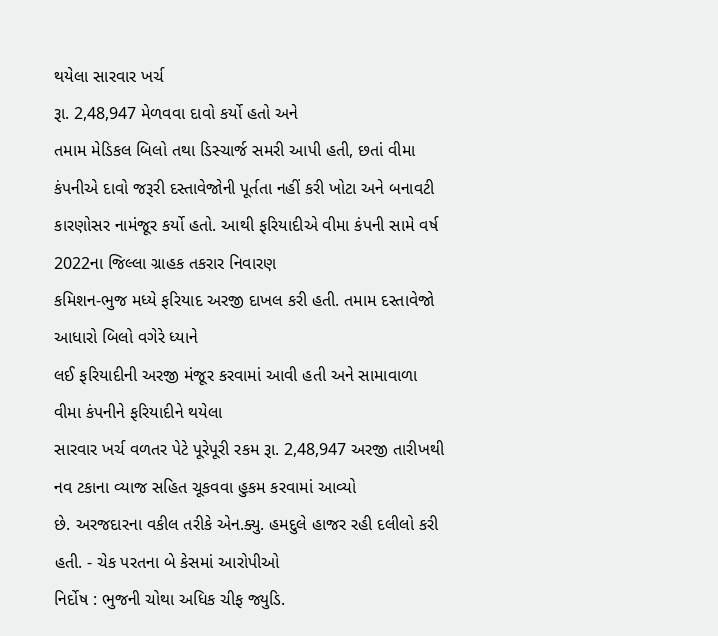થયેલા સારવાર ખર્ચ
રૂા. 2,48,947 મેળવવા દાવો કર્યો હતો અને
તમામ મેડિકલ બિલો તથા ડિસ્ચાર્જ સમરી આપી હતી, છતાં વીમા કંપનીએ દાવો જરૂરી દસ્તાવેજોની પૂર્તતા નહીં કરી ખોટા અને બનાવટી
કારણોસર નામંજૂર કર્યો હતો. આથી ફરિયાદીએ વીમા કંપની સામે વર્ષ 2022ના જિલ્લા ગ્રાહક તકરાર નિવારણ
કમિશન-ભુજ મધ્યે ફરિયાદ અરજી દાખલ કરી હતી. તમામ દસ્તાવેજો આધારો બિલો વગેરે ધ્યાને
લઈ ફરિયાદીની અરજી મંજૂર કરવામાં આવી હતી અને સામાવાળા વીમા કંપનીને ફરિયાદીને થયેલા
સારવાર ખર્ચ વળતર પેટે પૂરેપૂરી રકમ રૂા. 2,48,947 અરજી તારીખથી નવ ટકાના વ્યાજ સહિત ચૂકવવા હુકમ કરવામાં આવ્યો
છે. અરજદારના વકીલ તરીકે એન.ક્યુ. હમદુલે હાજર રહી દલીલો કરી હતી. - ચેક પરતના બે કેસમાં આરોપીઓ
નિર્દોષ : ભુજની ચોથા અધિક ચીફ જ્યુડિ.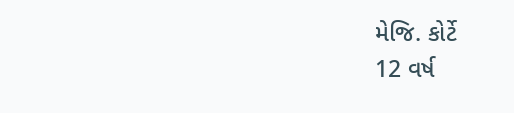મેજિ. કોર્ટે
12 વર્ષ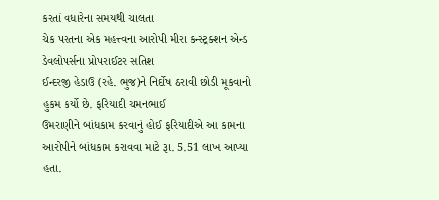કરતાં વધારેના સમયથી ચાલતા
ચેક પરતના એક મહત્ત્વના આરોપી મીરા કન્સ્ટ્રક્શન એન્ડ ડેવલોપર્સના પ્રોપરાઈટર સતિશ
ઈન્દરજી હેડાઉ (રહે. ભુજ)ને નિર્દોષ ઠરાવી છોડી મૂકવાનો હુકમ કર્યો છે. ફરિયાદી ચમનભાઈ
ઉમરાણીને બાંધકામ કરવાનું હોઈ ફરિયાદીએ આ કામના આરોપીને બાંધકામ કરાવવા માટે રૂા. 5.51 લાખ આપ્યા હતા.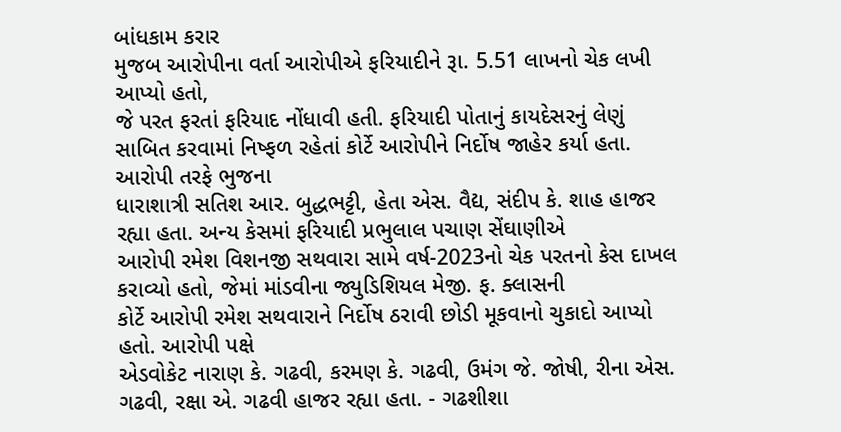બાંધકામ કરાર
મુજબ આરોપીના વર્તા આરોપીએ ફરિયાદીને રૂા. 5.51 લાખનો ચેક લખી આપ્યો હતો,
જે પરત ફરતાં ફરિયાદ નોંધાવી હતી. ફરિયાદી પોતાનું કાયદેસરનું લેણું
સાબિત કરવામાં નિષ્ફળ રહેતાં કોર્ટે આરોપીને નિર્દોષ જાહેર કર્યા હતા. આરોપી તરફે ભુજના
ધારાશાત્રી સતિશ આર. બુદ્ધભટ્ટી, હેતા એસ. વૈદ્ય, સંદીપ કે. શાહ હાજર રહ્યા હતા. અન્ય કેસમાં ફરિયાદી પ્રભુલાલ પચાણ સેંઘાણીએ
આરોપી રમેશ વિશનજી સથવારા સામે વર્ષ-2023નો ચેક પરતનો કેસ દાખલ કરાવ્યો હતો, જેમાં માંડવીના જ્યુડિશિયલ મેજી. ફ. ક્લાસની
કોર્ટે આરોપી રમેશ સથવારાને નિર્દોષ ઠરાવી છોડી મૂકવાનો ચુકાદો આપ્યો હતો. આરોપી પક્ષે
એડવોકેટ નારાણ કે. ગઢવી, કરમણ કે. ગઢવી, ઉમંગ જે. જોષી, રીના એસ. ગઢવી, રક્ષા એ. ગઢવી હાજર રહ્યા હતા. - ગઢશીશા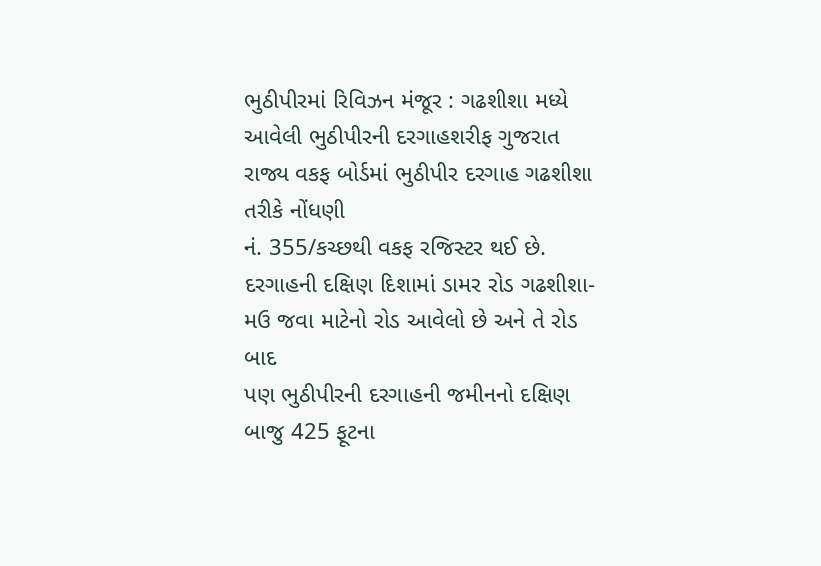ભુઠીપીરમાં રિવિઝન મંજૂર : ગઢશીશા મધ્યે
આવેલી ભુઠીપીરની દરગાહશરીફ ગુજરાત રાજ્ય વકફ બોર્ડમાં ભુઠીપીર દરગાહ ગઢશીશા તરીકે નોંધણી
નં. 355/કચ્છથી વકફ રજિસ્ટર થઈ છે.
દરગાહની દક્ષિણ દિશામાં ડામર રોડ ગઢશીશા-મઉ જવા માટેનો રોડ આવેલો છે અને તે રોડ બાદ
પણ ભુઠીપીરની દરગાહની જમીનનો દક્ષિણ બાજુ 425 ફૂટના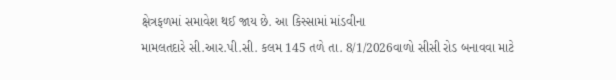ક્ષેત્રફળમાં સમાવેશ થઈ જાય છે. આ કિસ્સામાં માંડવીના
મામલતદારે સી.આર.પી.સી. કલમ 145 તળે તા. 8/1/2026વાળો સીસી રોડ બનાવવા માટે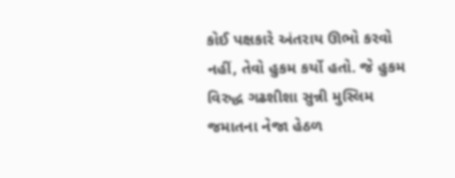કોઈ પક્ષકારે અંતરાય ઊભો કરવો નહીં, તેવો હુકમ કર્યો હતો. જે હુકમ વિરુદ્ધ ગઢશીશા સુન્ની મુસ્લિમ જમાતના નેજા હેઠળ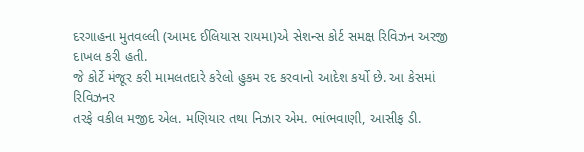દરગાહના મુતવલ્લી (આમદ ઈલિયાસ રાયમા)એ સેશન્સ કોર્ટ સમક્ષ રિવિઝન અરજી દાખલ કરી હતી.
જે કોર્ટે મંજૂર કરી મામલતદારે કરેલો હુકમ રદ કરવાનો આદેશ કર્યો છે. આ કેસમાં રિવિઝનર
તરફે વકીલ મજીદ એલ. મણિયાર તથા નિઝાર એમ. ભાંભવાણી, આસીફ ડી.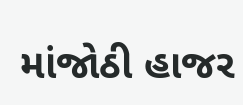માંજોઠી હાજર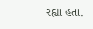રહ્યા હતા.